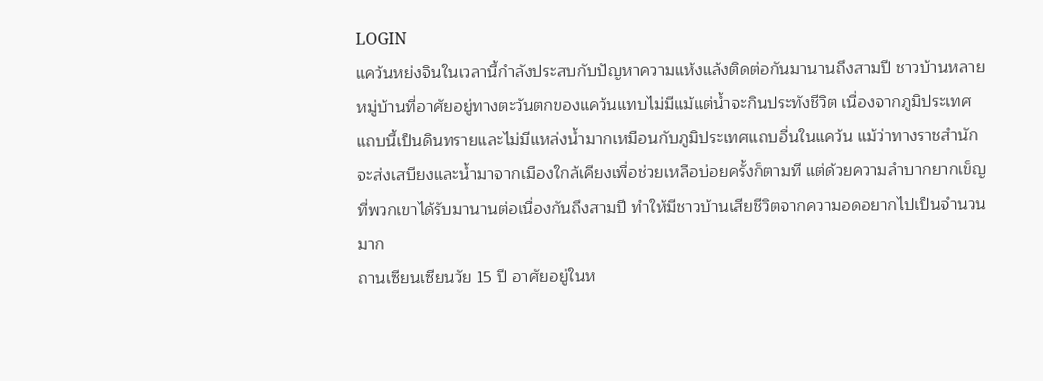LOGIN
แคว้นหย่งจินในเวลานี้กำลังประสบกับปัญหาความแห้งแล้งติดต่อกันมานานถึงสามปี ชาวบ้านหลายหมู่บ้านที่อาศัยอยู่ทางตะวันตกของแคว้นแทบไม่มีแม้แต่น้ำจะกินประทังชีวิต เนื่องจากภูมิประเทศแถบนี้เป็นดินทรายและไม่มีแหล่งน้ำมากเหมือนกับภูมิประเทศแถบอื่นในแคว้น แม้ว่าทางราชสำนักจะส่งเสบียงและน้ำมาจากเมืองใกล้เคียงเพื่อช่วยเหลือบ่อยครั้งก็ตามที แต่ด้วยความลำบากยากเข็ญที่พวกเขาได้รับมานานต่อเนื่องกันถึงสามปี ทำให้มีชาวบ้านเสียชีวิตจากความอดอยากไปเป็นจำนวนมาก
ถานเซียนเซียนวัย 15 ปี อาศัยอยู่ในห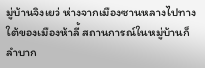มู่บ้านจิงเยว่ ห่างจากเมืองซานหลางไปทางใต้ของเมืองห้าลี้ สถานการณ์ในหมู่บ้านก็ลำบาก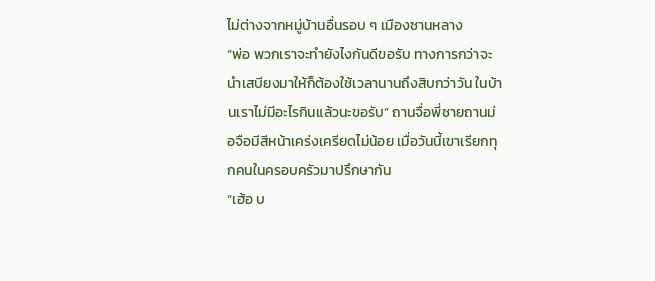ไม่ต่างจากหมู่บ้านอื่นรอบ ๆ เมืองซานหลาง
“พ่อ พวกเราจะทำยังไงกันดีขอรับ ทางการกว่าจะนำเสบียงมาให้ก็ต้องใช้เวลานานถึงสิบกว่าวัน ในบ้านเราไม่มีอะไรกินแล้วนะขอรับ” ถานจื่อพี่ชายถานม่อจือมีสีหน้าเคร่งเครียดไม่น้อย เมื่อวันนี้เขาเรียกทุกคนในครอบครัวมาปรึกษากัน
“เฮ้อ บ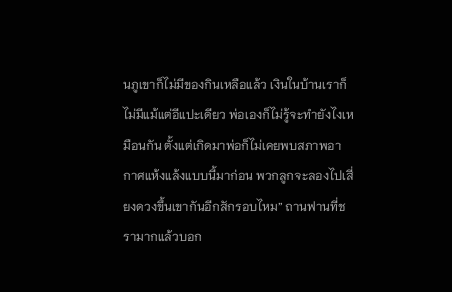นภูเขาก็ไม่มีของกินเหลือแล้ว เงินในบ้านเราก็ไม่มีแม้แต่อีแปะเดียว พ่อเองก็ไม่รู้จะทำยังไงเหมือนกัน ตั้งแต่เกิดมาพ่อก็ไม่เคยพบสภาพอากาศแห้งแล้งแบบนี้มาก่อน พวกลูกจะลองไปเสี่ยงดวงขึ้นเขากันอีกสักรอบไหม” ถานฟานที่ชรามากแล้วบอก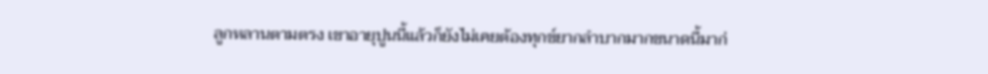ลูกหลานตามตรง เขาอายุปูนนี้แล้วก็ยังไม่เคยต้องทุกข์ยากลำบากมากขนาดนี้มาก่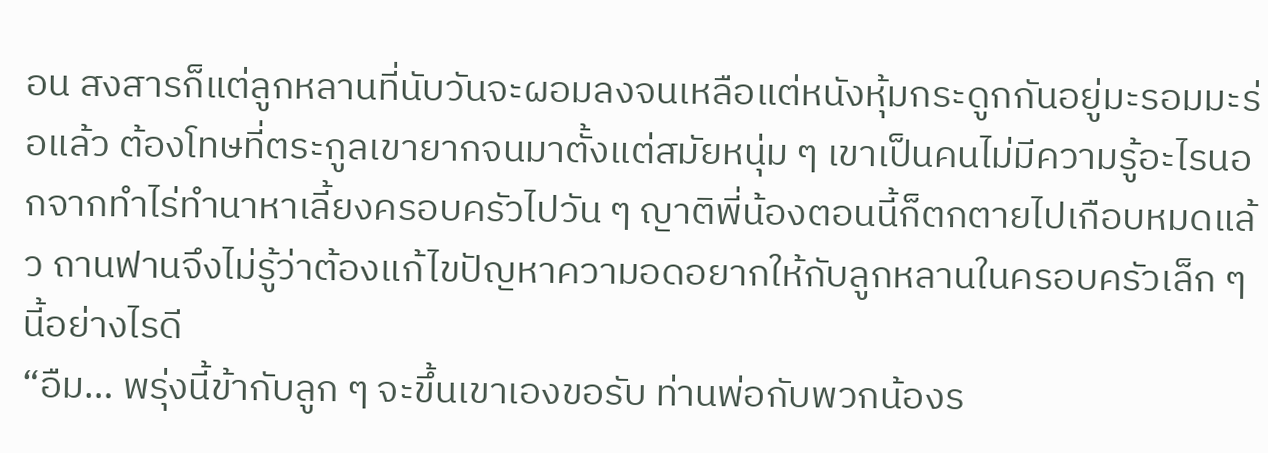อน สงสารก็แต่ลูกหลานที่นับวันจะผอมลงจนเหลือแต่หนังหุ้มกระดูกกันอยู่มะรอมมะร่อแล้ว ต้องโทษที่ตระกูลเขายากจนมาตั้งแต่สมัยหนุ่ม ๆ เขาเป็นคนไม่มีความรู้อะไรนอกจากทำไร่ทำนาหาเลี้ยงครอบครัวไปวัน ๆ ญาติพี่น้องตอนนี้ก็ตกตายไปเกือบหมดแล้ว ถานฟานจึงไม่รู้ว่าต้องแก้ไขปัญหาความอดอยากให้กับลูกหลานในครอบครัวเล็ก ๆ นี้อย่างไรดี
“อืม… พรุ่งนี้ข้ากับลูก ๆ จะขึ้นเขาเองขอรับ ท่านพ่อกับพวกน้องร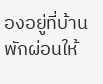องอยู่ที่บ้านพักผ่อนให้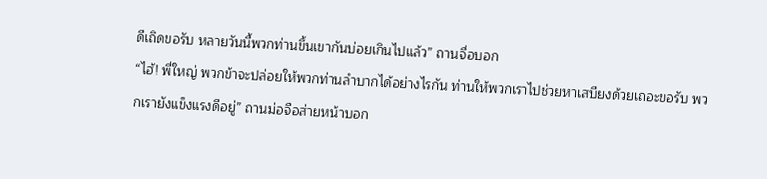ดีเถิดขอรับ หลายวันนี้พวกท่านขึ้นเขากันบ่อยเกินไปแล้ว” ถานจื่อบอก
“ไฮ้! พี่ใหญ่ พวกข้าจะปล่อยให้พวกท่านลำบากได้อย่างไรกัน ท่านให้พวกเราไปช่วยหาเสบียงด้วยเถอะขอรับ พวกเรายังแข็งแรงดีอยู่” ถานม่อจือส่ายหน้าบอก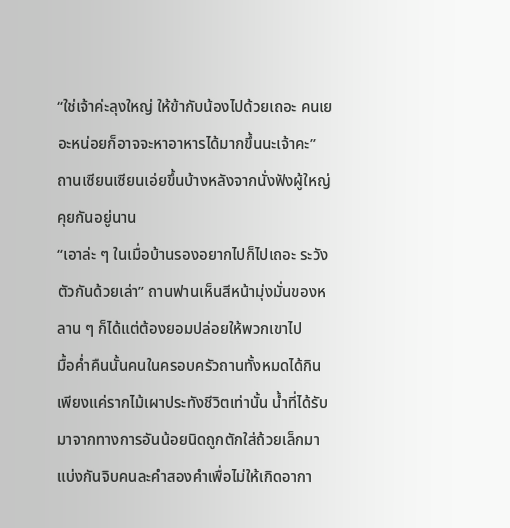“ใช่เจ้าค่ะลุงใหญ่ ให้ข้ากับน้องไปด้วยเถอะ คนเยอะหน่อยก็อาจจะหาอาหารได้มากขึ้นนะเจ้าคะ” ถานเซียนเซียนเอ่ยขึ้นบ้างหลังจากนั่งฟังผู้ใหญ่คุยกันอยู่นาน
“เอาล่ะ ๆ ในเมื่อบ้านรองอยากไปก็ไปเถอะ ระวังตัวกันด้วยเล่า” ถานฟานเห็นสีหน้ามุ่งมั่นของหลาน ๆ ก็ได้แต่ต้องยอมปล่อยให้พวกเขาไป
มื้อค่ำคืนนั้นคนในครอบครัวถานทั้งหมดได้กินเพียงแค่รากไม้เผาประทังชีวิตเท่านั้น น้ำที่ได้รับมาจากทางการอันน้อยนิดถูกตักใส่ถ้วยเล็กมาแบ่งกันจิบคนละคำสองคำเพื่อไม่ให้เกิดอากา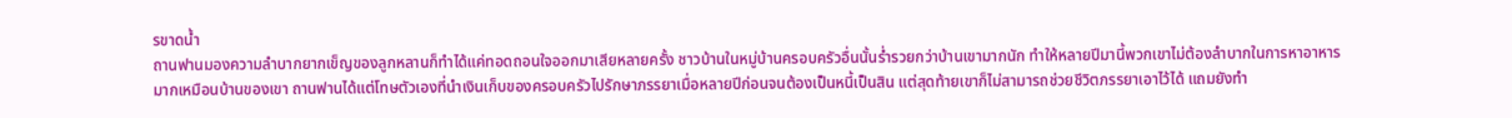รขาดน้ำ
ถานฟานมองความลำบากยากเข็ญของลูกหลานก็ทำได้แค่ทอดถอนใจออกมาเสียหลายครั้ง ชาวบ้านในหมู่บ้านครอบครัวอื่นนั้นร่ำรวยกว่าบ้านเขามากนัก ทำให้หลายปีมานี้พวกเขาไม่ต้องลำบากในการหาอาหารมากเหมือนบ้านของเขา ถานฟานได้แต่โทษตัวเองที่นำเงินเก็บของครอบครัวไปรักษาภรรยาเมื่อหลายปีก่อนจนต้องเป็นหนี้เป็นสิน แต่สุดท้ายเขาก็ไม่สามารถช่วยชีวิตภรรยาเอาไว้ได้ แถมยังทำ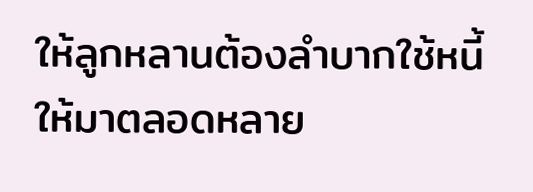ให้ลูกหลานต้องลำบากใช้หนี้ให้มาตลอดหลาย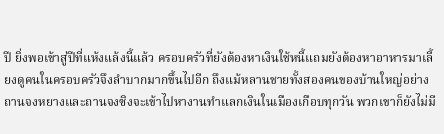ปี ยิ่งพอเข้าสู่ปีที่แห้งแล้งนี้แล้ว ครอบครัวที่ยังต้องหาเงินใช้หนี้แถมยังต้องหาอาหารมาเลี้ยงดูคนในครอบครัวจึงลำบากมากขึ้นไปอีก ถึงแม้หลานชายทั้งสองคนของบ้านใหญ่อย่างถานจงหยางและถานจงซิงจะเข้าไปหางานทำแลกเงินในเมืองเกือบทุกวัน พวกเขาก็ยังไม่มี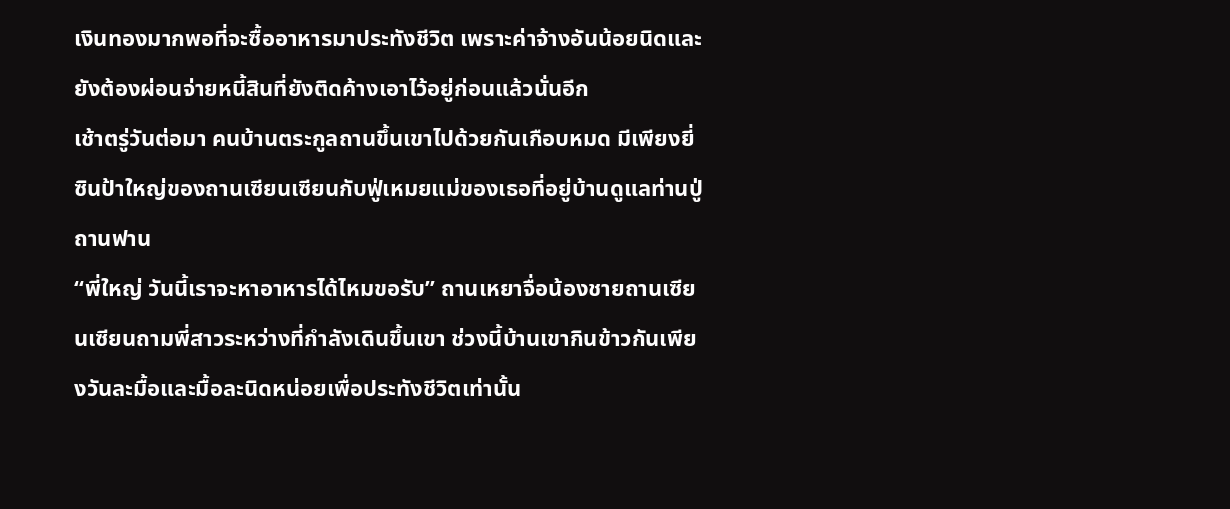เงินทองมากพอที่จะซื้ออาหารมาประทังชีวิต เพราะค่าจ้างอันน้อยนิดและยังต้องผ่อนจ่ายหนี้สินที่ยังติดค้างเอาไว้อยู่ก่อนแล้วนั่นอีก
เช้าตรู่วันต่อมา คนบ้านตระกูลถานขึ้นเขาไปด้วยกันเกือบหมด มีเพียงยี่ซินป้าใหญ่ของถานเซียนเซียนกับฟู่เหมยแม่ของเธอที่อยู่บ้านดูแลท่านปู่ถานฟาน
“พี่ใหญ่ วันนี้เราจะหาอาหารได้ไหมขอรับ” ถานเหยาจื่อน้องชายถานเซียนเซียนถามพี่สาวระหว่างที่กำลังเดินขึ้นเขา ช่วงนี้บ้านเขากินข้าวกันเพียงวันละมื้อและมื้อละนิดหน่อยเพื่อประทังชีวิตเท่านั้น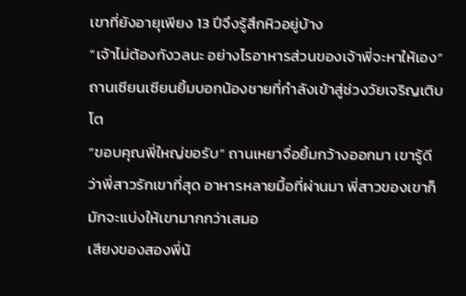เขาที่ยังอายุเพียง 13 ปีจึงรู้สึกหิวอยู่บ้าง
“เจ้าไม่ต้องกังวลนะ อย่างไรอาหารส่วนของเจ้าพี่จะหาให้เอง” ถานเซียนเซียนยิ้มบอกน้องชายที่กำลังเข้าสู่ช่วงวัยเจริญเติบโต
“ขอบคุณพี่ใหญ่ขอรับ” ถานเหยาจื่อยิ้มกว้างออกมา เขารู้ดีว่าพี่สาวรักเขาที่สุด อาหารหลายมื้อที่ผ่านมา พี่สาวของเขาก็มักจะแบ่งให้เขามากกว่าเสมอ
เสียงของสองพี่น้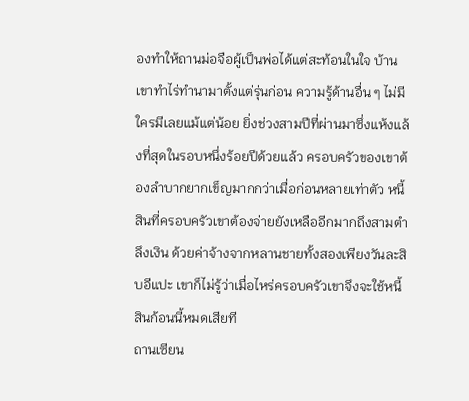องทำให้ถานม่อจือผู้เป็นพ่อได้แต่สะท้อนในใจ บ้านเขาทำไร่ทำนามาตั้งแต่รุ่นก่อน ความรู้ด้านอื่น ๆ ไม่มีใครมีเลยแม้แต่น้อย ยิ่งช่วงสามปีที่ผ่านมาซึ่งแห้งแล้งที่สุดในรอบหนึ่งร้อยปีด้วยแล้ว ครอบครัวของเขาต้องลำบากยากเข็ญมากกว่าเมื่อก่อนหลายเท่าตัว หนี้สินที่ครอบครัวเขาต้องจ่ายยังเหลืออีกมากถึงสามตำลึงเงิน ด้วยค่าจ้างจากหลานชายทั้งสองเพียงวันละสิบอีแปะ เขาก็ไม่รู้ว่าเมื่อไหร่ครอบครัวเขาจึงจะใช้หนี้สินก้อนนี้หมดเสียที
ถานเซียน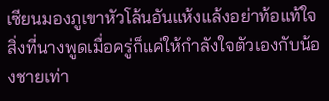เซียนมองภูเขาหัวโล้นอันแห้งแล้งอย่าท้อแท้ใจ สิ่งที่นางพูดเมื่อครู่ก็แค่ให้กำลังใจตัวเองกับน้องชายเท่า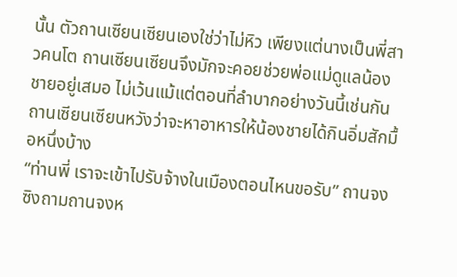นั้น ตัวถานเซียนเซียนเองใช่ว่าไม่หิว เพียงแต่นางเป็นพี่สาวคนโต ถานเซียนเซียนจึงมักจะคอยช่วยพ่อแม่ดูแลน้องชายอยู่เสมอ ไม่เว้นแม้แต่ตอนที่ลำบากอย่างวันนี้เช่นกัน ถานเซียนเซียนหวังว่าจะหาอาหารให้น้องชายได้กินอิ่มสักมื้อหนึ่งบ้าง
“ท่านพี่ เราจะเข้าไปรับจ้างในเมืองตอนไหนขอรับ” ถานจงซิงถามถานจงห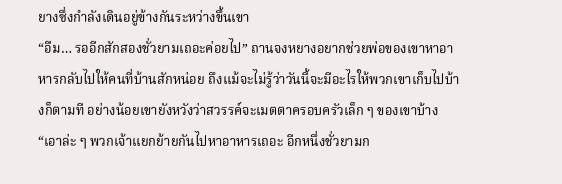ยางซึ่งกำลังเดินอยู่ข้างกันระหว่างขึ้นเขา
“อืม… รออีกสักสองชั่วยามเถอะค่อยไป” ถานจงหยางอยากช่วยพ่อของเขาหาอาหารกลับไปให้คนที่บ้านสักหน่อย ถึงแม้จะไม่รู้ว่าวันนี้จะมีอะไรให้พวกเขาเก็บไปบ้างก็ตามที อย่างน้อยเขายังหวังว่าสวรรค์จะเมตตาครอบครัวเล็ก ๆ ของเขาบ้าง
“เอาล่ะ ๆ พวกเจ้าแยกย้ายกันไปหาอาหารเถอะ อีกหนึ่งชั่วยามก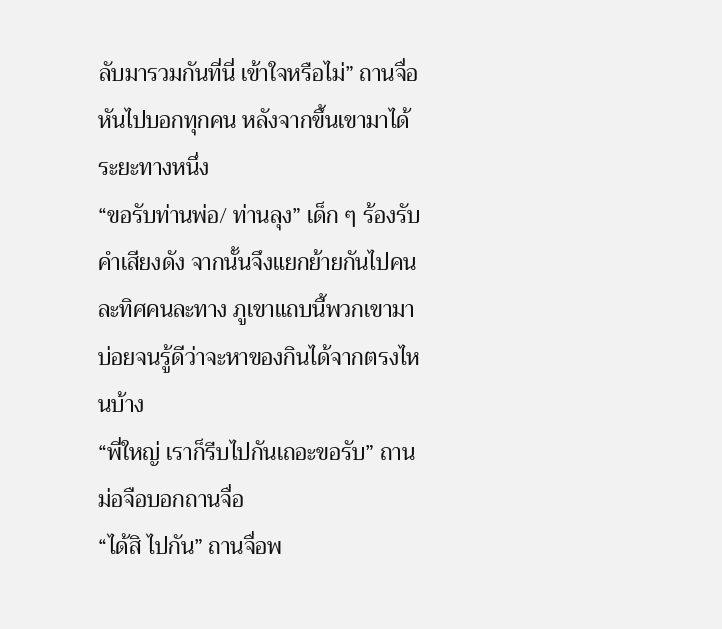ลับมารวมกันที่นี่ เข้าใจหรือไม่” ถานจื่อหันไปบอกทุกคน หลังจากขึ้นเขามาได้ระยะทางหนึ่ง
“ขอรับท่านพ่อ/ ท่านลุง” เด็ก ๆ ร้องรับคำเสียงดัง จากนั้นจึงแยกย้ายกันไปคนละทิศคนละทาง ภูเขาแถบนี้พวกเขามาบ่อยจนรู้ดีว่าจะหาของกินได้จากตรงไหนบ้าง
“พี่ใหญ่ เราก็รีบไปกันเถอะขอรับ” ถานม่อจือบอกถานจื่อ
“ได้สิ ไปกัน” ถานจื่อพ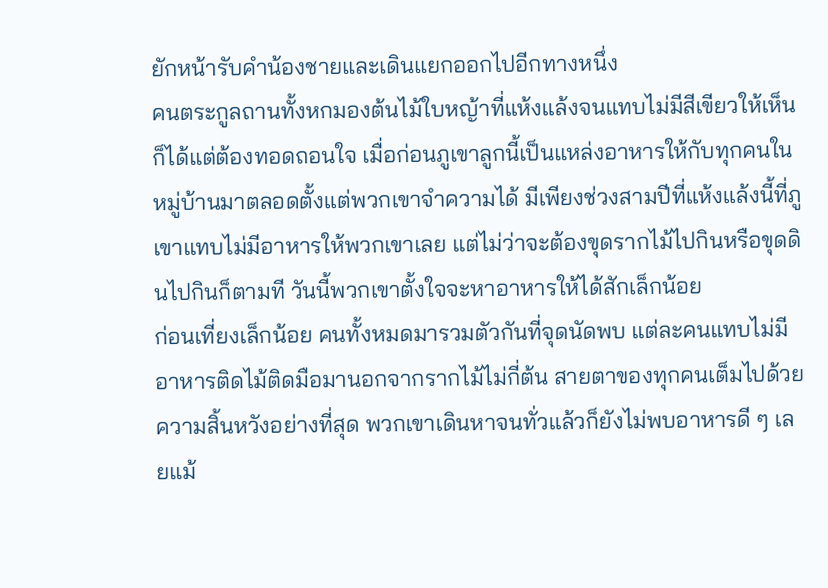ยักหน้ารับคำน้องชายและเดินแยกออกไปอีกทางหนึ่ง
คนตระกูลถานทั้งหกมองต้นไม้ใบหญ้าที่แห้งแล้งจนแทบไม่มีสีเขียวให้เห็นก็ได้แต่ต้องทอดถอนใจ เมื่อก่อนภูเขาลูกนี้เป็นแหล่งอาหารให้กับทุกคนในหมู่บ้านมาตลอดตั้งแต่พวกเขาจำความได้ มีเพียงช่วงสามปีที่แห้งแล้งนี้ที่ภูเขาแทบไม่มีอาหารให้พวกเขาเลย แต่ไม่ว่าจะต้องขุดรากไม้ไปกินหรือขุดดินไปกินก็ตามที วันนี้พวกเขาตั้งใจจะหาอาหารให้ได้สักเล็กน้อย
ก่อนเที่ยงเล็กน้อย คนทั้งหมดมารวมตัวกันที่จุดนัดพบ แต่ละคนแทบไม่มีอาหารติดไม้ติดมือมานอกจากรากไม้ไม่กี่ต้น สายตาของทุกคนเต็มไปด้วยความสิ้นหวังอย่างที่สุด พวกเขาเดินหาจนทั่วแล้วก็ยังไม่พบอาหารดี ๆ เลยแม้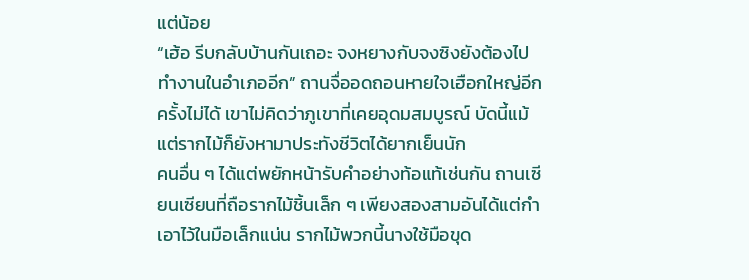แต่น้อย
“เฮ้อ รีบกลับบ้านกันเถอะ จงหยางกับจงซิงยังต้องไปทำงานในอำเภออีก” ถานจื่ออดถอนหายใจเฮือกใหญ่อีกครั้งไม่ได้ เขาไม่คิดว่าภูเขาที่เคยอุดมสมบูรณ์ บัดนี้แม้แต่รากไม้ก็ยังหามาประทังชีวิตได้ยากเย็นนัก
คนอื่น ๆ ได้แต่พยักหน้ารับคำอย่างท้อแท้เช่นกัน ถานเซียนเซียนที่ถือรากไม้ชิ้นเล็ก ๆ เพียงสองสามอันได้แต่กำเอาไว้ในมือเล็กแน่น รากไม้พวกนี้นางใช้มือขุด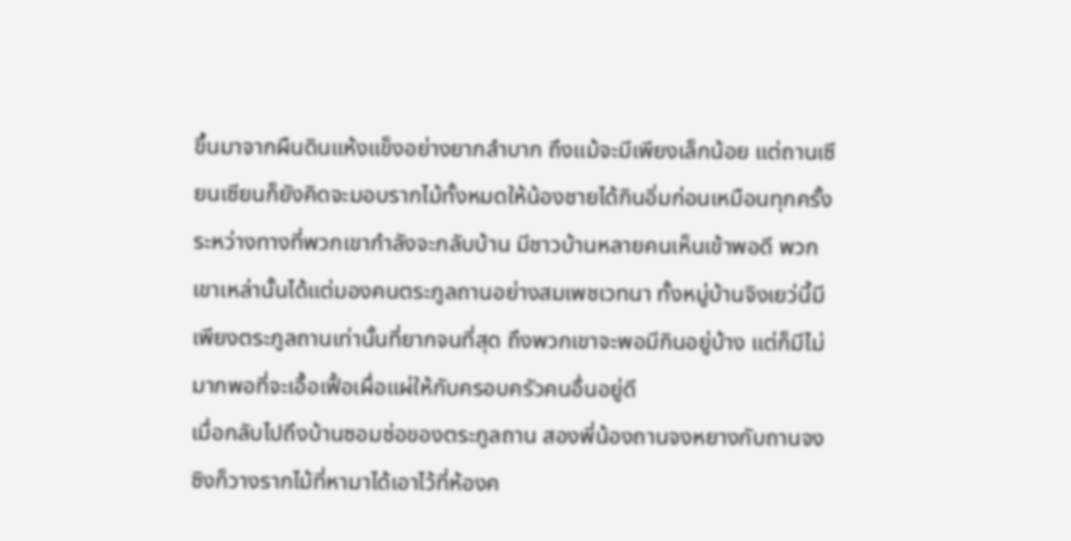ขึ้นมาจากผืนดินแห้งแข็งอย่างยากลำบาก ถึงแม้จะมีเพียงเล็กน้อย แต่ถานเซียนเซียนก็ยังคิดจะมอบรากไม้ทั้งหมดให้น้องชายได้กินอิ่มก่อนเหมือนทุกครั้ง
ระหว่างทางที่พวกเขากำลังจะกลับบ้าน มีชาวบ้านหลายคนเห็นเข้าพอดี พวกเขาเหล่านั้นได้แต่มองคนตระกูลถานอย่างสมเพชเวทนา ทั้งหมู่บ้านจิงเยว่นี้มีเพียงตระกูลถานเท่านั้นที่ยากจนที่สุด ถึงพวกเขาจะพอมีกินอยู่บ้าง แต่ก็มีไม่มากพอที่จะเอื้อเฟื้อเผื่อแผ่ให้กับครอบครัวคนอื่นอยู่ดี
เมื่อกลับไปถึงบ้านซอมซ่อของตระกูลถาน สองพี่น้องถานจงหยางกับถานจงซิงก็วางรากไม้ที่หามาได้เอาไว้ที่ห้องค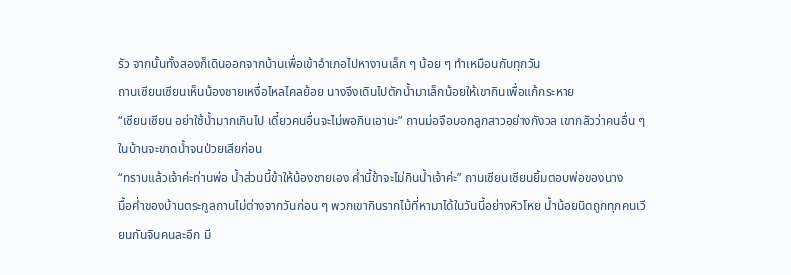รัว จากนั้นทั้งสองก็เดินออกจากบ้านเพื่อเข้าอำเภอไปหางานเล็ก ๆ น้อย ๆ ทำเหมือนกับทุกวัน
ถานเซียนเซียนเห็นน้องชายเหงื่อไหลไคลย้อย นางจึงเดินไปตักน้ำมาเล็กน้อยให้เขากินเพื่อแก้กระหาย
“เซียนเซียน อย่าใช้น้ำมากเกินไป เดี๋ยวคนอื่นจะไม่พอกินเอานะ” ถานม่อจือบอกลูกสาวอย่างกังวล เขากลัวว่าคนอื่น ๆ ในบ้านจะขาดน้ำจนป่วยเสียก่อน
“ทราบแล้วเจ้าค่ะท่านพ่อ น้ำส่วนนี้ข้าให้น้องชายเอง ค่ำนี้ข้าจะไม่กินน้ำเจ้าค่ะ” ถานเซียนเซียนยิ้มตอบพ่อของนาง
มื้อค่ำของบ้านตระกูลถานไม่ต่างจากวันก่อน ๆ พวกเขากินรากไม้ที่หามาได้ในวันนี้อย่างหิวโหย น้ำน้อยนิดถูกทุกคนเวียนกันจิบคนละอึก มี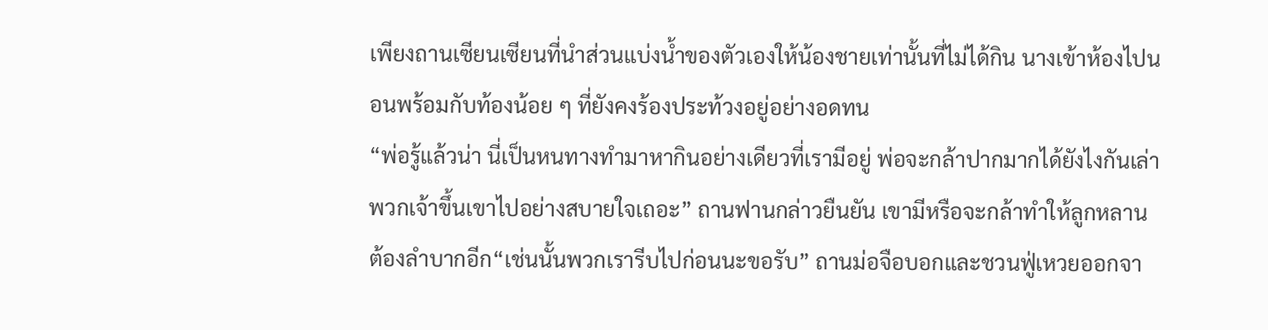เพียงถานเซียนเซียนที่นำส่วนแบ่งน้ำของตัวเองให้น้องชายเท่านั้นที่ไม่ได้กิน นางเข้าห้องไปนอนพร้อมกับท้องน้อย ๆ ที่ยังคงร้องประท้วงอยู่อย่างอดทน
“พ่อรู้แล้วน่า นี่เป็นหนทางทำมาหากินอย่างเดียวที่เรามีอยู่ พ่อจะกล้าปากมากได้ยังไงกันเล่า พวกเจ้าขึ้นเขาไปอย่างสบายใจเถอะ” ถานฟานกล่าวยืนยัน เขามีหรือจะกล้าทำให้ลูกหลานต้องลำบากอีก“เช่นนั้นพวกเรารีบไปก่อนนะขอรับ” ถานม่อจือบอกและชวนฟู่เหวยออกจา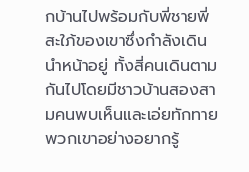กบ้านไปพร้อมกับพี่ชายพี่สะใภ้ของเขาซึ่งกำลังเดินนำหน้าอยู่ ทั้งสี่คนเดินตามกันไปโดยมีชาวบ้านสองสามคนพบเห็นและเอ่ยทักทายพวกเขาอย่างอยากรู้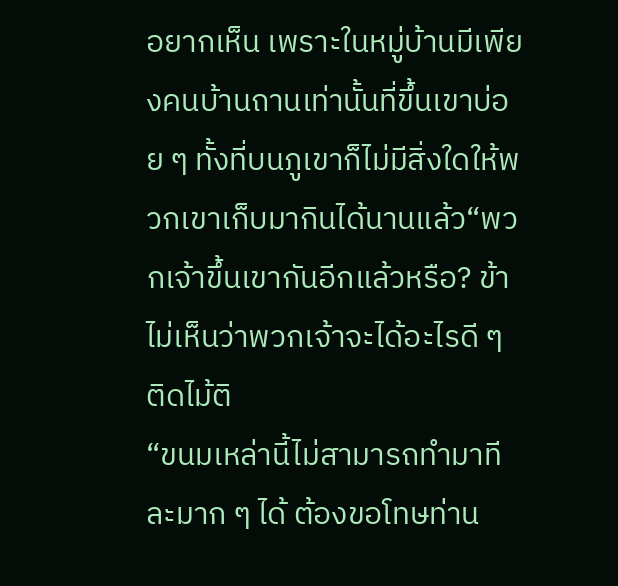อยากเห็น เพราะในหมู่บ้านมีเพียงคนบ้านถานเท่านั้นที่ขึ้นเขาบ่อย ๆ ทั้งที่บนภูเขาก็ไม่มีสิ่งใดให้พวกเขาเก็บมากินได้นานแล้ว“พวกเจ้าขึ้นเขากันอีกแล้วหรือ? ข้าไม่เห็นว่าพวกเจ้าจะได้อะไรดี ๆ ติดไม้ติ
“ขนมเหล่านี้ไม่สามารถทำมาทีละมาก ๆ ได้ ต้องขอโทษท่าน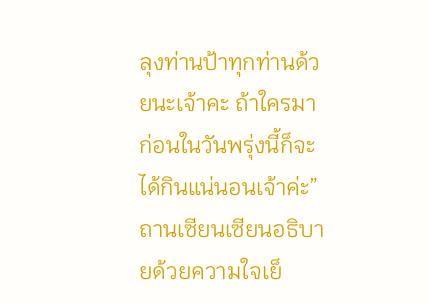ลุงท่านป้าทุกท่านด้วยนะเจ้าคะ ถ้าใครมาก่อนในวันพรุ่งนี้ก็จะได้กินแน่นอนเจ้าค่ะ” ถานเซียนเซียนอธิบายด้วยความใจเย็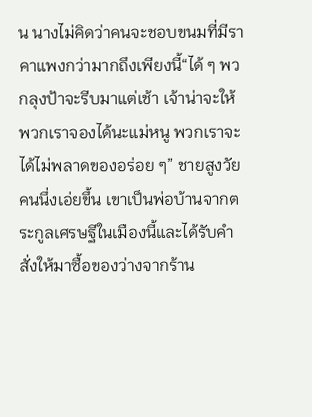น นางไม่คิดว่าคนจะชอบขนมที่มีราคาแพงกว่ามากถึงเพียงนี้“ได้ ๆ พวกลุงป้าจะรีบมาแต่เช้า เจ้าน่าจะให้พวกเราจองได้นะแม่หนู พวกเราจะได้ไม่พลาดของอร่อย ๆ” ชายสูงวัยคนนึ่งเอ่ยขึ้น เขาเป็นพ่อบ้านจากตระกูลเศรษฐีในเมืองนี้และได้รับคำสั่งให้มาซื้อของว่างจากร้าน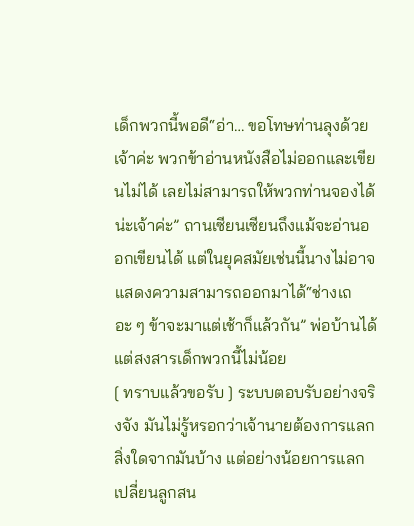เด็กพวกนี้พอดี“อ่า… ขอโทษท่านลุงด้วยเจ้าค่ะ พวกข้าอ่านหนังสือไม่ออกและเขียนไม่ได้ เลยไม่สามารถให้พวกท่านจองได้น่ะเจ้าค่ะ” ถานเซียนเซียนถึงแม้จะอ่านออกเขียนได้ แต่ในยุคสมัยเช่นนี้นางไม่อาจแสดงความสามารถออกมาได้“ช่างเถอะ ๆ ข้าจะมาแต่เช้าก็แล้วกัน” พ่อบ้านได้แต่สงสารเด็กพวกนี้ไม่น้อย
[ ทราบแล้วขอรับ ] ระบบตอบรับอย่างจริงจัง มันไม่รู้หรอกว่าเจ้านายต้องการแลกสิ่งใดจากมันบ้าง แต่อย่างน้อยการแลกเปลี่ยนลูกสน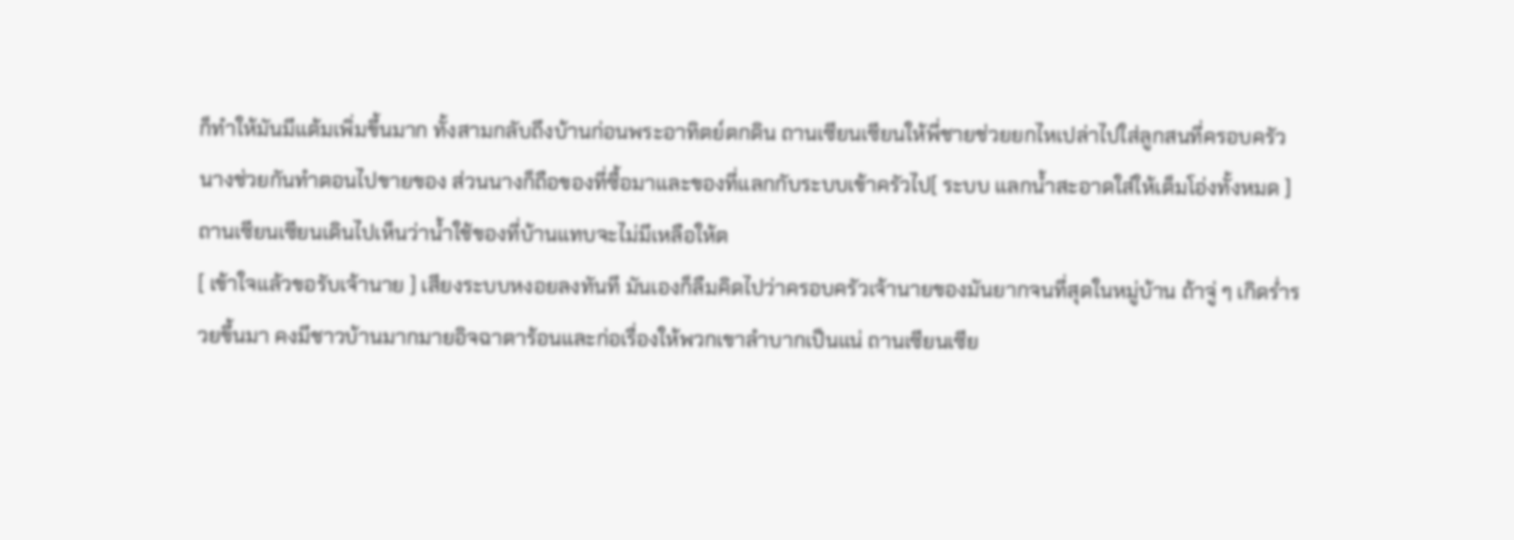ก็ทำให้มันมีแต้มเพิ่มขึ้นมาก ทั้งสามกลับถึงบ้านก่อนพระอาทิตย์ตกดิน ถานเซียนเซียนให้พี่ชายช่วยยกไหเปล่าไปใส่ลูกสนที่ครอบครัวนางช่วยกันทำตอนไปขายของ ส่วนนางก็ถือของที่ซื้อมาและของที่แลกกับระบบเข้าครัวไป[ ระบบ แลกน้ำสะอาดใส่ให้เต็มโอ่งทั้งหมด ] ถานเซียนเซียนเดินไปเห็นว่าน้ำใช้ของที่บ้านแทบจะไม่มีเหลือให้ต
[ เข้าใจแล้วขอรับเจ้านาย ] เสียงระบบหงอยลงทันที มันเองก็ลืมคิดไปว่าครอบครัวเจ้านายของมันยากจนที่สุดในหมู่บ้าน ถ้าจู่ ๆ เกิดร่ำรวยขึ้นมา คงมีชาวบ้านมากมายอิจฉาตาร้อนและก่อเรื่องให้พวกเขาลำบากเป็นแน่ ถานเซียนเซีย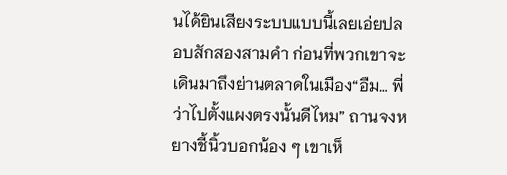นได้ยินเสียงระบบแบบนี้เลยเอ่ยปลอบสักสองสามคำ ก่อนที่พวกเขาจะเดินมาถึงย่านตลาดในเมือง“อืม… พี่ว่าไปตั้งแผงตรงนั้นดีไหม” ถานจงหยางชี้นิ้วบอกน้อง ๆ เขาเห็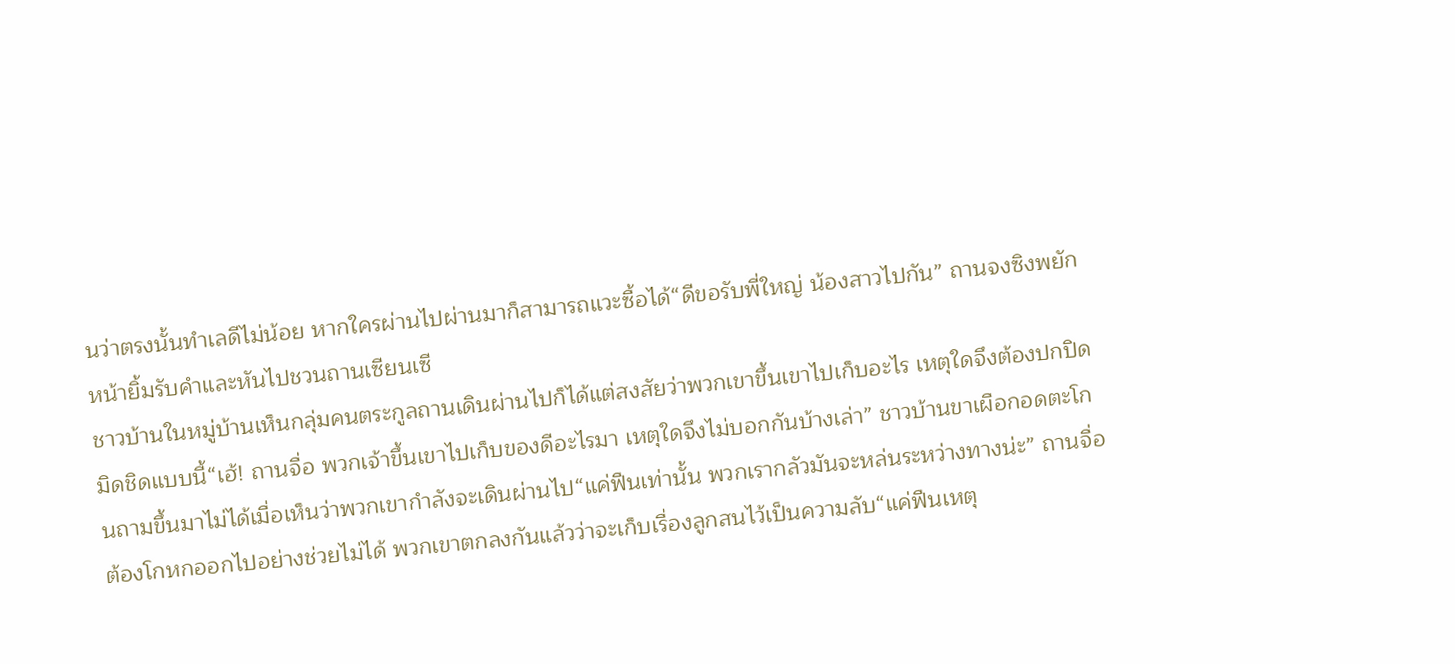นว่าตรงนั้นทำเลดีไม่น้อย หากใครผ่านไปผ่านมาก็สามารถแวะซื้อได้“ดีขอรับพี่ใหญ่ น้องสาวไปกัน” ถานจงซิงพยักหน้ายิ้มรับคำและหันไปชวนถานเซียนเซี
ชาวบ้านในหมู่บ้านเห็นกลุ่มคนตระกูลถานเดินผ่านไปก็ได้แต่สงสัยว่าพวกเขาขึ้นเขาไปเก็บอะไร เหตุใดจึงต้องปกปิดมิดชิดแบบนี้“เฮ้! ถานจื่อ พวกเจ้าขึ้นเขาไปเก็บของดีอะไรมา เหตุใดจึงไม่บอกกันบ้างเล่า” ชาวบ้านขาเผือกอดตะโกนถามขึ้นมาไม่ได้เมื่อเห็นว่าพวกเขากำลังจะเดินผ่านไป“แค่ฟืนเท่านั้น พวกเรากลัวมันจะหล่นระหว่างทางน่ะ” ถานจื่อต้องโกหกออกไปอย่างช่วยไม่ได้ พวกเขาตกลงกันแล้วว่าจะเก็บเรื่องลูกสนไว้เป็นความลับ“แค่ฟืนเหตุ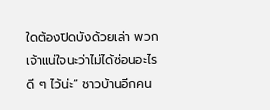ใดต้องปิดบังด้วยเล่า พวกเจ้าแน่ใจนะว่าไม่ได้ซ่อนอะไรดี ๆ ไว้น่ะ” ชาวบ้านอีกคน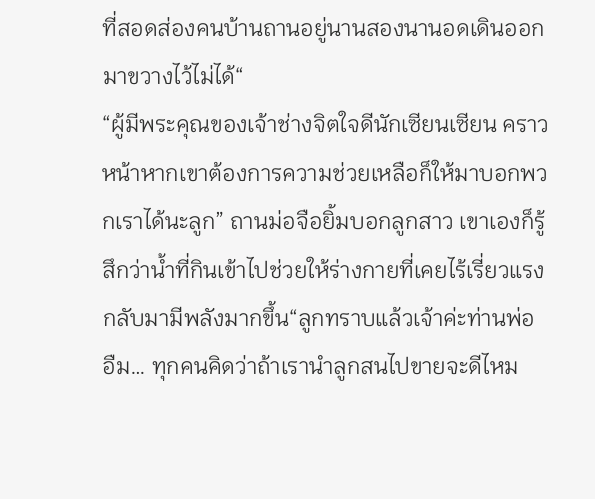ที่สอดส่องคนบ้านถานอยู่นานสองนานอดเดินออกมาขวางไว้ไม่ได้“
“ผู้มีพระคุณของเจ้าช่างจิตใจดีนักเซียนเซียน คราวหน้าหากเขาต้องการความช่วยเหลือก็ให้มาบอกพวกเราได้นะลูก” ถานม่อจือยิ้มบอกลูกสาว เขาเองก็รู้สึกว่าน้ำที่กินเข้าไปช่วยให้ร่างกายที่เคยไร้เรี่ยวแรงกลับมามีพลังมากขึ้น“ลูกทราบแล้วเจ้าค่ะท่านพ่อ อืม… ทุกคนคิดว่าถ้าเรานำลูกสนไปขายจะดีไหม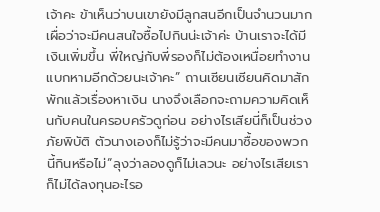เจ้าคะ ข้าเห็นว่าบนเขายังมีลูกสนอีกเป็นจำนวนมาก เผื่อว่าจะมีคนสนใจซื้อไปกินน่ะเจ้าค่ะ บ้านเราจะได้มีเงินเพิ่มขึ้น พี่ใหญ่กับพี่รองก็ไม่ต้องเหนื่อยทำงานแบกหามอีกด้วยนะเจ้าคะ” ถานเซียนเซียนคิดมาสักพักแล้วเรื่องหาเงิน นางจึงเลือกจะถามความคิดเห็นกับคนในครอบครัวดูก่อน อย่างไรเสียนี่ก็เป็นช่วงภัยพิบัติ ตัวนางเองก็ไม่รู้ว่าจะมีคนมาซื้อของพวกนี้กินหรือไม่“ลุงว่าลองดูก็ไม่เลวนะ อย่างไรเสียเราก็ไม่ได้ลงทุนอะไรอ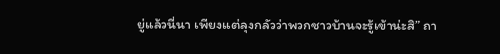ยู่แล้วนี่นา เพียงแต่ลุงกลัวว่าพวกชาวบ้านจะรู้เข้าน่ะสิ” ถา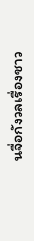นจื่อกังวลเรื่องชาว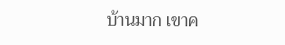บ้านมาก เขาค